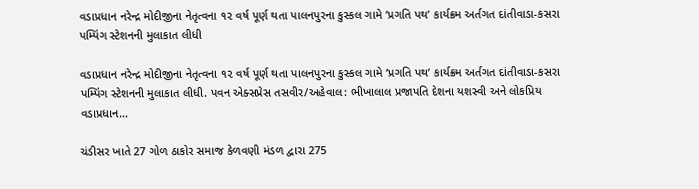વડાપ્રધાન નરેન્દ્ર મોદીજીના નેતૃત્વના ૧૨ વર્ષ પૂર્ણ થતા પાલનપુરના કુસ્કલ ગામે ‘પ્રગતિ પથ’ કાર્યક્રમ અર્તગત દાંતીવાડા-કસરા પમ્પિંગ સ્ટેશનની મુલાકાત લીધી

વડાપ્રધાન નરેન્દ્ર મોદીજીના નેતૃત્વના ૧૨ વર્ષ પૂર્ણ થતા પાલનપુરના કુસ્કલ ગામે ‘પ્રગતિ પથ’ કાર્યક્રમ અર્તગત દાંતીવાડા-કસરા પમ્પિંગ સ્ટેશનની મુલાકાત લીધી. પવન એક્સપ્રેસ તસવીર/અહેવાલ: ભીખાલાલ પ્રજાપતિ દેશના યશસ્વી અને લોકપ્રિય વડાપ્રધાન…

ચંડીસર ખાતે 27 ગોળ ઠાકોર સમાજ કેળવણી મંડળ દ્વારા 275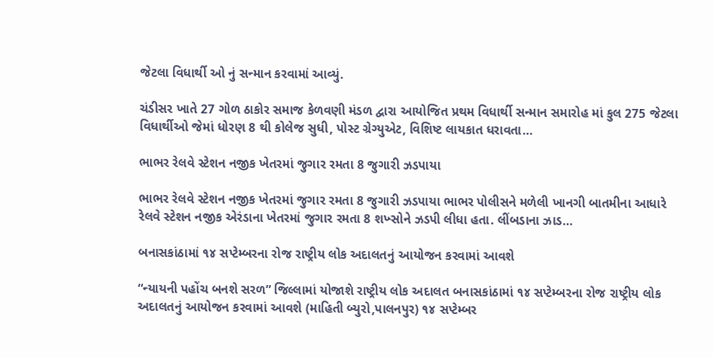જેટલા વિધાર્થી ઓ નું સન્માન કરવામાં આવ્યું.

ચંડીસર ખાતે 27 ગોળ ઠાકોર સમાજ કેળવણી મંડળ દ્વારા આયોજિત પ્રથમ વિધાર્થી સન્માન સમારોહ માં કુલ 275 જેટલા વિધાર્થીઓ જેમાં ધોરણ 8 થી કોલેજ સુધી, પોસ્ટ ગ્રેગ્યુએટ, વિશિષ્ટ લાયકાત ધરાવતા…

ભાભર રેલવે સ્ટેશન નજીક ખેતરમાં જુગાર રમતા 8 જુગારી ઝડપાયા

ભાભર રેલવે સ્ટેશન નજીક ખેતરમાં જુગાર રમતા 8 જુગારી ઝડપાયા ભાભર પોલીસને મળેલી ખાનગી બાતમીના આધારે રેલવે સ્ટેશન નજીક એરંડાના ખેતરમાં જુગાર રમતા 8 શખ્સોને ઝડપી લીધા હતા. લીંબડાના ઝાડ…

બનાસકાંઠામાં ૧૪ સપ્ટેમ્બરના રોજ રાષ્ટ્રીય લોક અદાલતનું આયોજન કરવામાં આવશે

“ન્યાયની પહોંચ બનશે સરળ” જિલ્લામાં યોજાશે રાષ્ટ્રીય લોક અદાલત બનાસકાંઠામાં ૧૪ સપ્ટેમ્બરના રોજ રાષ્ટ્રીય લોક અદાલતનું આયોજન કરવામાં આવશે (માહિતી બ્યુરો,પાલનપુર) ૧૪ સપ્ટેમ્બર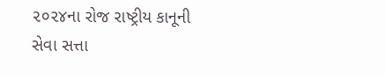૨૦૨૪ના રોજ રાષ્ટ્રીય કાનૂની સેવા સત્તા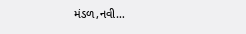મંડળ,નવી…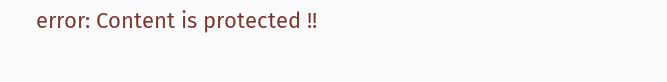error: Content is protected !!